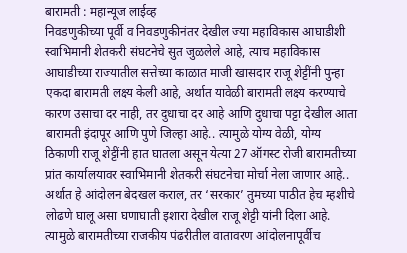बारामती : महान्यूज लाईव्ह
निवडणुकीच्या पूर्वी व निवडणुकीनंतर देखील ज्या महाविकास आघाडीशी स्वाभिमानी शेतकरी संघटनेचे सुत जुळलेले आहे, त्याच महाविकास आघाडीच्या राज्यातील सत्तेच्या काळात माजी खासदार राजू शेट्टींनी पुन्हा एकदा बारामती लक्ष्य केली आहे, अर्थात यावेळी बारामती लक्ष्य करण्याचे कारण उसाचा दर नाही, तर दुधाचा दर आहे आणि दुधाचा पट्टा देखील आता बारामती इंदापूर आणि पुणे जिल्हा आहे.. त्यामुळे योग्य वेळी, योग्य ठिकाणी राजू शेट्टींनी हात घातला असून येत्या 27 ऑगस्ट रोजी बारामतीच्या प्रांत कार्यालयावर स्वाभिमानी शेतकरी संघटनेचा मोर्चा नेला जाणार आहे.. अर्थात हे आंदोलन बेदखल कराल, तर ‘सरकार’ तुमच्या पाठीत हेच म्हशीचे लोढणे घालू असा घणाघाती इशारा देखील राजू शेट्टी यांनी दिला आहे. त्यामुळे बारामतीच्या राजकीय पंढरीतील वातावरण आंदोलनापूर्वीच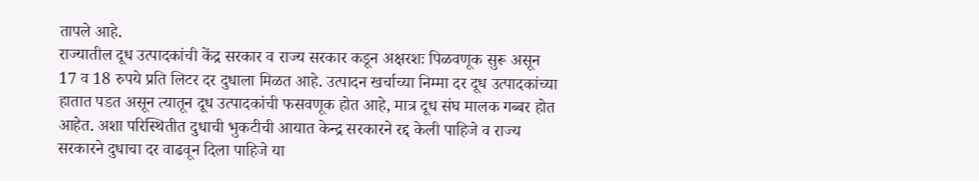तापले आहे.
राज्यातील दूध उत्पादकांची केंद्र सरकार व राज्य सरकार कडून अक्षरशः पिळवणूक सुरू असून 17 व 18 रुपये प्रति लिटर दर दुधाला मिळत आहे. उत्पादन खर्चाच्या निम्मा दर दूध उत्पादकांच्या हातात पडत असून त्यातून दूध उत्पादकांची फसवणूक होत आहे, मात्र दूध संघ मालक गब्बर होत आहेत. अशा परिस्थितीत दुधाची भुकटीची आयात केन्द्र सरकारने रद्द केली पाहिजे व राज्य सरकारने दुधाचा दर वाढवून दिला पाहिजे या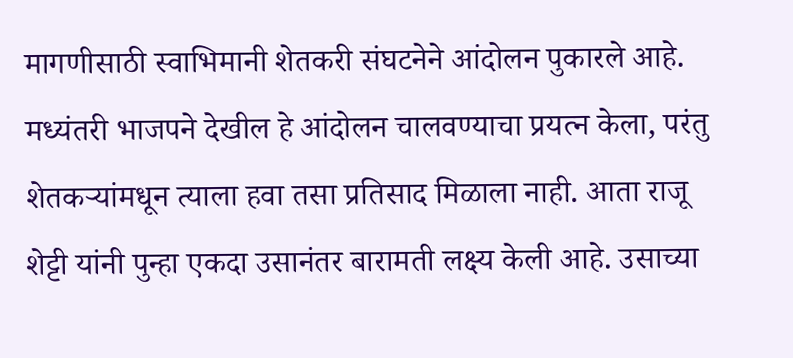मागणीसाठी स्वाभिमानी शेतकरी संघटनेने आंदोलन पुकारले आहे.
मध्यंतरी भाजपने देखील हे आंदोलन चालवण्याचा प्रयत्न केला, परंतु शेतकऱ्यांमधून त्याला हवा तसा प्रतिसाद मिळाला नाही. आता राजू शेट्टी यांनी पुन्हा एकदा उसानंतर बारामती लक्ष्य केली आहे. उसाच्या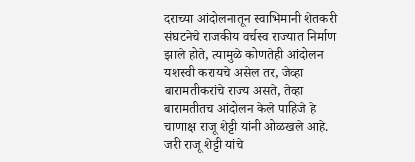दराच्या आंदोलनातून स्वाभिमानी शेतकरी संघटनेचे राजकीय वर्चस्व राज्यात निर्माण झाले होते, त्यामुळे कोणतेही आंदोलन यशस्वी करायचे असेल तर, जेव्हा बारामतीकरांचे राज्य असते, तेव्हा बारामतीतच आंदोलन केले पाहिजे हे चाणाक्ष राजू शेट्टी यांनी ओळखले आहे.
जरी राजू शेट्टी यांचे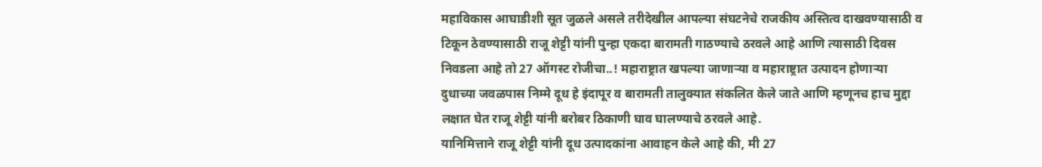महाविकास आघाडीशी सूत जुळले असले तरीदेखील आपल्या संघटनेचे राजकीय अस्तित्व दाखवण्यासाठी व टिकून ठेवण्यासाठी राजू शेट्टी यांनी पुन्हा एकदा बारामती गाठण्याचे ठरवले आहे आणि त्यासाठी दिवस निवडला आहे तो 27 ऑगस्ट रोजीचा..! महाराष्ट्रात खपल्या जाणाऱ्या व महाराष्ट्रात उत्पादन होणाऱ्या दुधाच्या जवळपास निम्मे दूध हे इंदापूर व बारामती तालुक्यात संकलित केले जाते आणि म्हणूनच हाच मुद्दा लक्षात घेत राजू शेट्टी यांनी बरोबर ठिकाणी घाव घालण्याचे ठरवले आहे.
यानिमित्ताने राजू शेट्टी यांनी दूध उत्पादकांना आवाहन केले आहे की, मी 27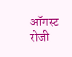ऑगस्ट रोजी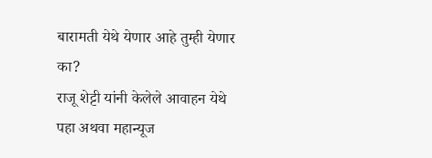बारामती येथे येणार आहे तुम्ही येणार का?
राजू शेट्टी यांनी केलेले आवाहन येथे पहा अथवा महान्यूज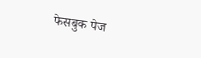फेसबुक पेज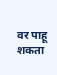वर पाहू शकता